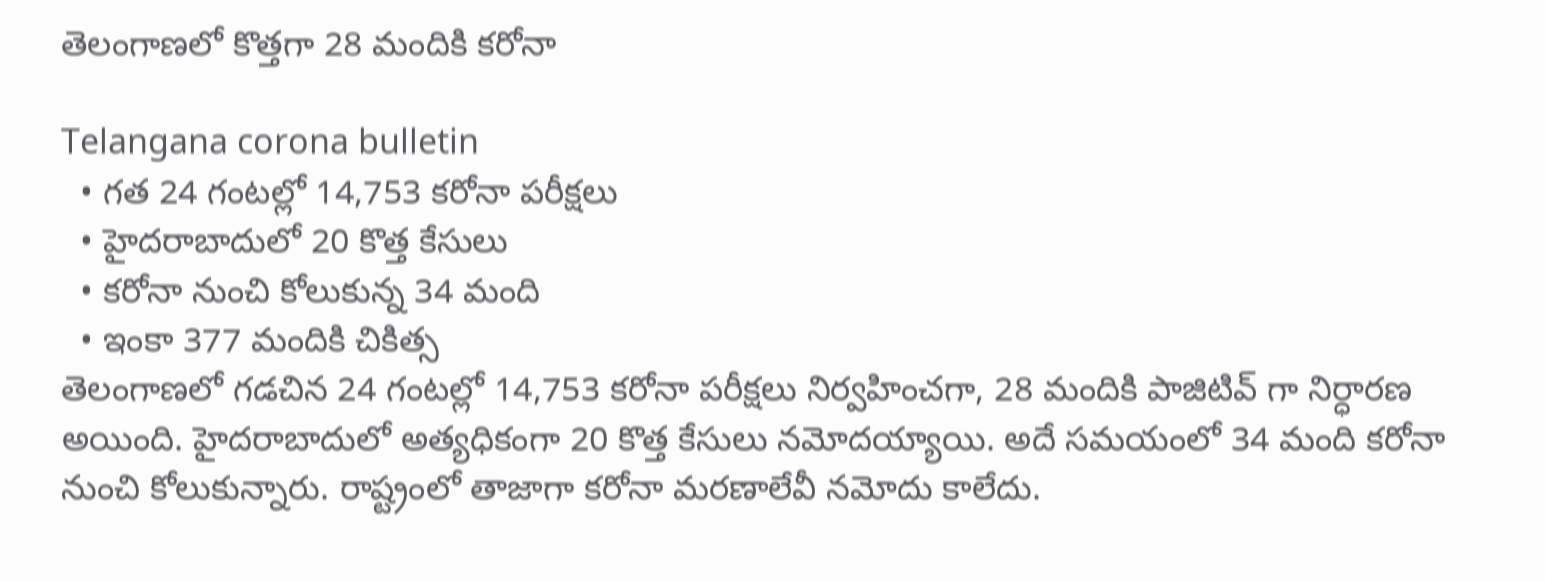తెలంగాణలో కొత్తగా 28 మందికి కరోనా

Telangana corona bulletin
  • గత 24 గంటల్లో 14,753 కరోనా పరీక్షలు
  • హైదరాబాదులో 20 కొత్త కేసులు
  • కరోనా నుంచి కోలుకున్న 34 మంది
  • ఇంకా 377 మందికి చికిత్స
తెలంగాణలో గడచిన 24 గంటల్లో 14,753 కరోనా పరీక్షలు నిర్వహించగా, 28 మందికి పాజిటివ్ గా నిర్ధారణ అయింది. హైదరాబాదులో అత్యధికంగా 20 కొత్త కేసులు నమోదయ్యాయి. అదే సమయంలో 34 మంది కరోనా నుంచి కోలుకున్నారు. రాష్ట్రంలో తాజాగా కరోనా మరణాలేవీ నమోదు కాలేదు.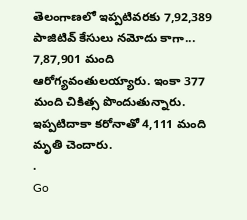తెలంగాణలో ఇప్పటివరకు 7,92,389 పాజిటివ్ కేసులు నమోదు కాగా... 7,87,901 మంది ఆరోగ్యవంతులయ్యారు. ఇంకా 377 మంది చికిత్స పొందుతున్నారు. ఇప్పటిదాకా కరోనాతో 4,111 మంది మృతి చెందారు.
.
Go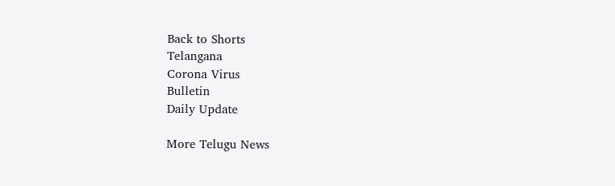Back to Shorts
Telangana
Corona Virus
Bulletin
Daily Update

More Telugu News